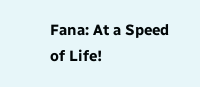Fana: At a Speed of Life!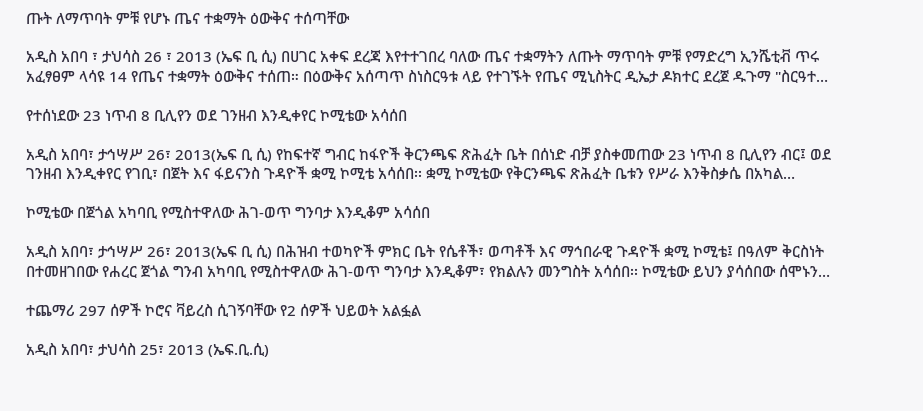ጡት ለማጥባት ምቹ የሆኑ ጤና ተቋማት ዕውቅና ተሰጣቸው

አዲስ አበባ ፣ ታህሳስ 26 ፣ 2013 (ኤፍ ቢ ሲ) በሀገር አቀፍ ደረጃ እየተተገበረ ባለው ጤና ተቋማትን ለጡት ማጥባት ምቹ የማድረግ ኢንሼቲቭ ጥሩ አፈፃፀም ላሳዩ 14 የጤና ተቋማት ዕውቅና ተሰጠ። በዕውቅና አሰጣጥ ስነስርዓቱ ላይ የተገኙት የጤና ሚኒስትር ዲኤታ ዶክተር ደረጀ ዱጉማ "ስርዓተ…

የተሰነደው 23 ነጥብ 8 ቢሊየን ወደ ገንዘብ እንዲቀየር ኮሚቴው አሳሰበ

አዲስ አበባ፣ ታኅሣሥ 26፣ 2013(ኤፍ ቢ ሲ) የከፍተኛ ግብር ከፋዮች ቅርንጫፍ ጽሕፈት ቤት በሰነድ ብቻ ያስቀመጠው 23 ነጥብ 8 ቢሊየን ብር፤ ወደ ገንዘብ እንዲቀየር የገቢ፣ በጀት እና ፋይናንስ ጉዳዮች ቋሚ ኮሚቴ አሳሰበ፡፡ ቋሚ ኮሚቴው የቅርንጫፍ ጽሕፈት ቤቱን የሥራ እንቅስቃሴ በአካል…

ኮሚቴው በጀጎል አካባቢ የሚስተዋለው ሕገ-ወጥ ግንባታ እንዲቆም አሳሰበ

አዲስ አበባ፣ ታኅሣሥ 26፣ 2013(ኤፍ ቢ ሲ) በሕዝብ ተወካዮች ምክር ቤት የሴቶች፣ ወጣቶች እና ማኅበራዊ ጉዳዮች ቋሚ ኮሚቴ፤ በዓለም ቅርስነት በተመዘገበው የሐረር ጀጎል ግንብ አካባቢ የሚስተዋለው ሕገ-ወጥ ግንባታ እንዲቆም፣ የክልሉን መንግስት አሳሰበ፡፡ ኮሚቴው ይህን ያሳሰበው ሰሞኑን…

ተጨማሪ 297 ሰዎች ኮሮና ቫይረስ ሲገኝባቸው የ2 ሰዎች ህይወት አልፏል

አዲስ አበባ፣ ታህሳስ 25፣ 2013 (ኤፍ.ቢ.ሲ)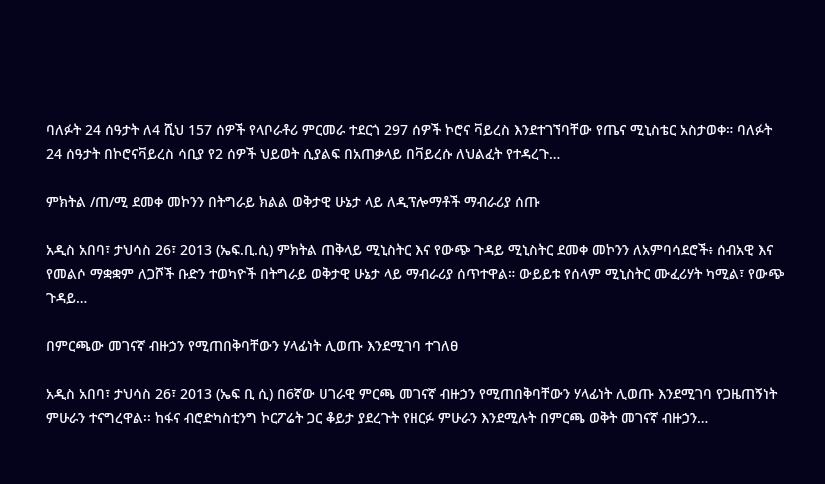ባለፉት 24 ሰዓታት ለ4 ሺህ 157 ሰዎች የላቦራቶሪ ምርመራ ተደርጎ 297 ሰዎች ኮሮና ቫይረስ እንደተገኘባቸው የጤና ሚኒስቴር አስታወቀ። ባለፉት 24 ሰዓታት በኮሮናቫይረስ ሳቢያ የ2 ሰዎች ህይወት ሲያልፍ በአጠቃላይ በቫይረሱ ለህልፈት የተዳረጉ…

ምክትል /ጠ/ሚ ደመቀ መኮንን በትግራይ ክልል ወቅታዊ ሁኔታ ላይ ለዲፕሎማቶች ማብራሪያ ሰጡ

አዲስ አበባ፣ ታህሳስ 26፣ 2013 (ኤፍ.ቢ.ሲ) ምክትል ጠቅላይ ሚኒስትር እና የውጭ ጉዳይ ሚኒስትር ደመቀ መኮንን ለአምባሳደሮች፥ ሰብአዊ እና የመልሶ ማቋቋም ለጋሾች ቡድን ተወካዮች በትግራይ ወቅታዊ ሁኔታ ላይ ማብራሪያ ሰጥተዋል። ውይይቱ የሰላም ሚኒስትር ሙፈሪሃት ካሚል፣ የውጭ ጉዳይ…

በምርጫው መገናኛ ብዙኃን የሚጠበቅባቸውን ሃላፊነት ሊወጡ እንደሚገባ ተገለፀ

አዲስ አበባ፣ ታህሳስ 26፣ 2013 (ኤፍ ቢ ሲ) በ6ኛው ሀገራዊ ምርጫ መገናኛ ብዙኃን የሚጠበቅባቸውን ሃላፊነት ሊወጡ እንደሚገባ የጋዜጠኝነት ምሁራን ተናግረዋል፡፡ ከፋና ብሮድካስቲንግ ኮርፖሬት ጋር ቆይታ ያደረጉት የዘርፉ ምሁራን እንደሚሉት በምርጫ ወቅት መገናኛ ብዙኃን…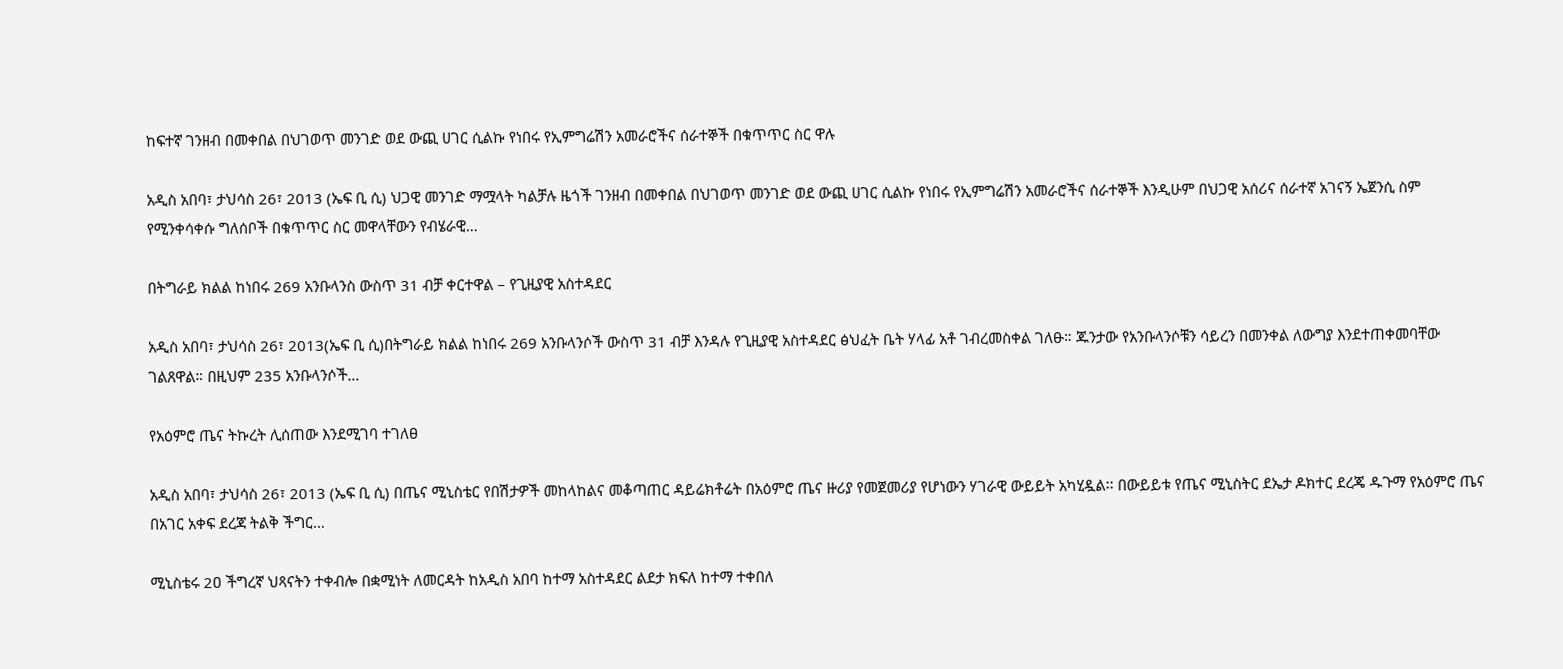ከፍተኛ ገንዘብ በመቀበል በህገወጥ መንገድ ወደ ውጪ ሀገር ሲልኩ የነበሩ የኢምግሬሽን አመራሮችና ሰራተኞች በቁጥጥር ስር ዋሉ

አዲስ አበባ፣ ታህሳስ 26፣ 2013 (ኤፍ ቢ ሲ) ህጋዊ መንገድ ማሟላት ካልቻሉ ዜጎች ገንዘብ በመቀበል በህገወጥ መንገድ ወደ ውጪ ሀገር ሲልኩ የነበሩ የኢምግሬሽን አመራሮችና ሰራተኞች እንዲሁም በህጋዊ አሰሪና ሰራተኛ አገናኝ ኤጀንሲ ስም የሚንቀሳቀሱ ግለሰቦች በቁጥጥር ስር መዋላቸውን የብሄራዊ…

በትግራይ ክልል ከነበሩ 269 አንቡላንስ ውስጥ 31 ብቻ ቀርተዋል – የጊዚያዊ አስተዳደር

አዲስ አበባ፣ ታህሳስ 26፣ 2013(ኤፍ ቢ ሲ)በትግራይ ክልል ከነበሩ 269 አንቡላንሶች ውስጥ 31 ብቻ እንዳሉ የጊዚያዊ አስተዳደር ፅህፈት ቤት ሃላፊ አቶ ገብረመስቀል ገለፁ። ጁንታው የአንቡላንሶቹን ሳይረን በመንቀል ለውግያ እንደተጠቀመባቸው ገልጸዋል። በዚህም 235 አንቡላንሶች…

የአዕምሮ ጤና ትኩረት ሊሰጠው እንደሚገባ ተገለፀ

አዲስ አበባ፣ ታህሳስ 26፣ 2013 (ኤፍ ቢ ሲ) በጤና ሚኒስቴር የበሽታዎች መከላከልና መቆጣጠር ዳይሬክቶሬት በአዕምሮ ጤና ዙሪያ የመጀመሪያ የሆነውን ሃገራዊ ውይይት አካሂዷል፡፡ በውይይቱ የጤና ሚኒስትር ደኤታ ዶክተር ደረጄ ዱጉማ የአዕምሮ ጤና በአገር አቀፍ ደረጃ ትልቅ ችግር…

ሚኒስቴሩ 2ዐ ችግረኛ ህጻናትን ተቀብሎ በቋሚነት ለመርዳት ከአዲስ አበባ ከተማ አስተዳደር ልደታ ክፍለ ከተማ ተቀበለ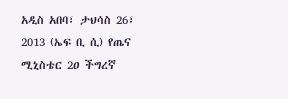አዲስ አበባ፣ ታህሳስ 26፣ 2013 (ኤፍ ቢ ሲ) የጤና ሚኒስቴር 2ዐ ችግረኛ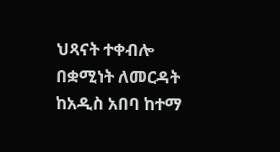ህጻናት ተቀብሎ በቋሚነት ለመርዳት ከአዲስ አበባ ከተማ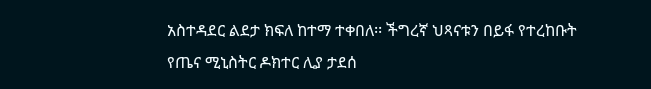አስተዳደር ልደታ ክፍለ ከተማ ተቀበለ፡፡ ችግረኛ ህጻናቱን በይፋ የተረከቡት የጤና ሚኒስትር ዶክተር ሊያ ታደሰ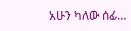አሁን ካለው ሰፊ…